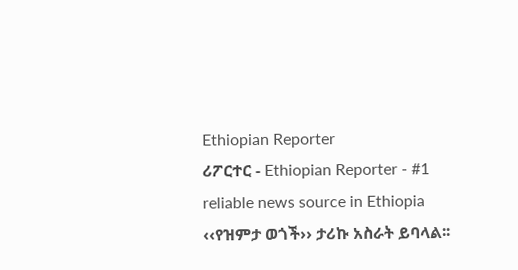Ethiopian Reporter
ሪፖርተር - Ethiopian Reporter - #1 reliable news source in Ethiopia ‹‹የዝምታ ወጎች›› ታሪኩ አስራት ይባላል፡፡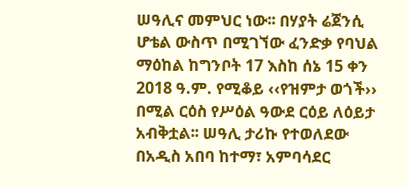ሠዓሊና መምህር ነው፡፡ በሃያት ሬጀንሲ ሆቴል ውስጥ በሚገኘው ፈንድቃ የባህል ማዕከል ከግንቦት 17 እስከ ሰኔ 15 ቀን 2018 ዓ.ም. የሚቆይ ‹‹የዝምታ ወጎች›› በሚል ርዕስ የሥዕል ዓውደ ርዕይ ለዕይታ አብቅቷል፡፡ ሠዓሊ ታሪኩ የተወለደው በአዲስ አበባ ከተማ፣ አምባሳደር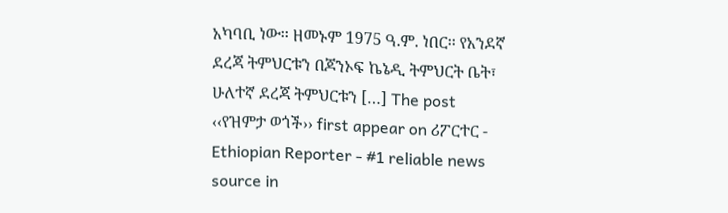አካባቢ ነው፡፡ ዘመኑም 1975 ዓ.ም. ነበር፡፡ የአንደኛ ደረጃ ትምህርቱን በጆንኦፍ ኬኔዲ ትምህርት ቤት፣ ሁለተኛ ደረጃ ትምህርቱን […] The post ‹‹የዝምታ ወጎች›› first appear on ሪፖርተር - Ethiopian Reporter - #1 reliable news source in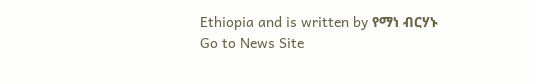Ethiopia and is written by የማነ ብርሃኑ
Go to News Site